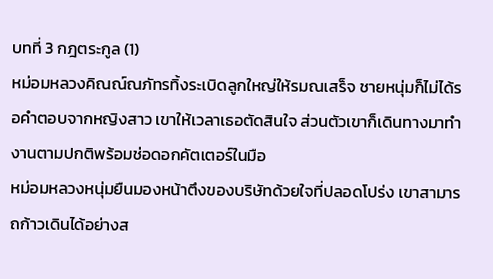บทที่ 3 กฎตระกูล (1)
หม่อมหลวงคิณณ์ณภัทรทิ้งระเบิดลูกใหญ่ให้รมณเสร็จ ชายหนุ่มก็ไม่ได้รอคำตอบจากหญิงสาว เขาให้เวลาเธอตัดสินใจ ส่วนตัวเขาก็เดินทางมาทำงานตามปกติพร้อมช่อดอกคัตเตอร์ในมือ
หม่อมหลวงหนุ่มยืนมองหน้าตึงของบริษัทด้วยใจที่ปลอดโปร่ง เขาสามารถก้าวเดินได้อย่างส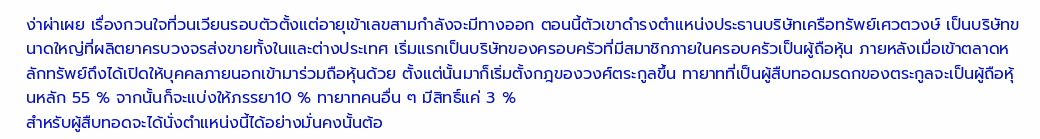ง่าผ่าเผย เรื่องกวนใจที่วนเวียนรอบตัวตั้งแต่อายุเข้าเลขสามกำลังจะมีทางออก ตอนนี้ตัวเขาดำรงตำแหน่งประธานบริษัทเครือทรัพย์เศวตวงษ์ เป็นบริษัทขนาดใหญ่ที่ผลิตยาครบวงจรส่งขายทั้งในและต่างประเทศ เริ่มแรกเป็นบริษัทของครอบครัวที่มีสมาชิกภายในครอบครัวเป็นผู้ถือหุ้น ภายหลังเมื่อเข้าตลาดหลักทรัพย์ถึงได้เปิดให้บุคคลภายนอกเข้ามาร่วมถือหุ้นด้วย ตั้งแต่นั้นมาก็เริ่มตั้งกฎของวงศ์ตระกูลขึ้น ทายาทที่เป็นผู้สืบทอดมรดกของตระกูลจะเป็นผู้ถือหุ้นหลัก 55 % จากนั้นก็จะแบ่งให้ภรรยา10 % ทายาทคนอื่น ๆ มีสิทธิ์แค่ 3 %
สำหรับผู้สืบทอดจะได้นั่งตำแหน่งนี้ได้อย่างมั่นคงนั้นต้อ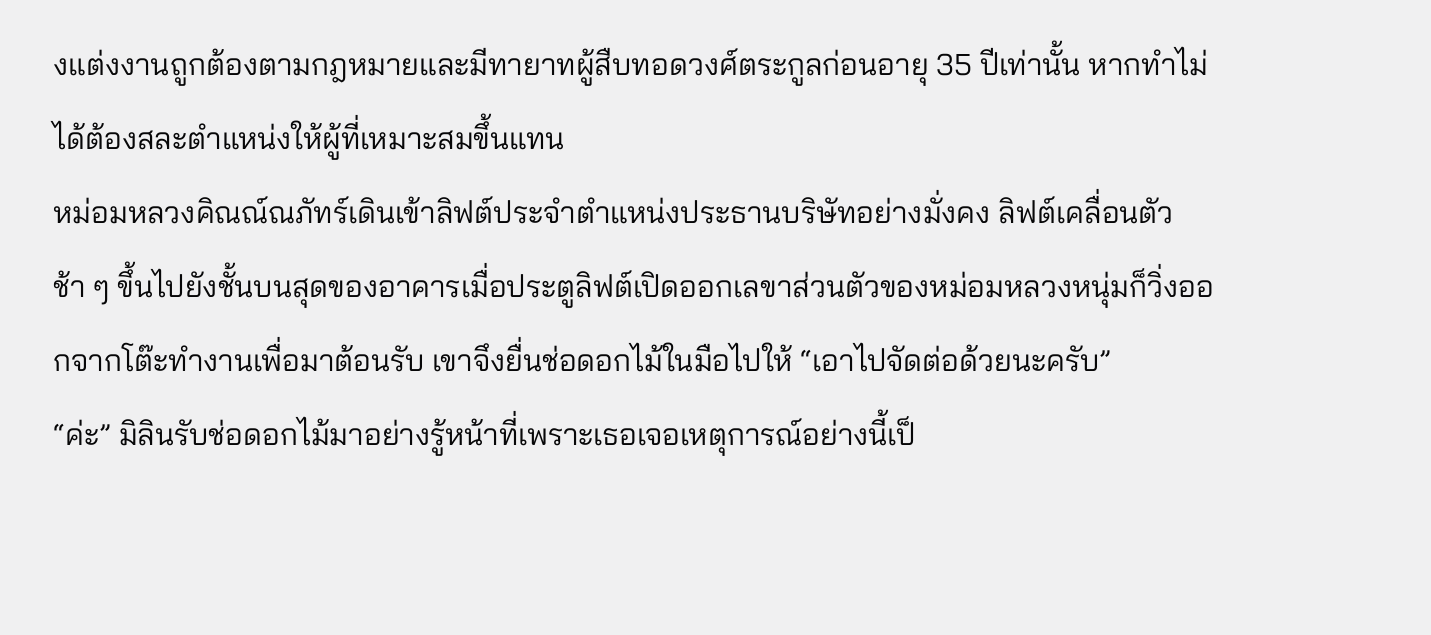งแต่งงานถูกต้องตามกฎหมายและมีทายาทผู้สืบทอดวงศ์ตระกูลก่อนอายุ 35 ปีเท่านั้น หากทำไม่ได้ต้องสละตำแหน่งให้ผู้ที่เหมาะสมขึ้นแทน
หม่อมหลวงคิณณ์ณภัทร์เดินเข้าลิฟต์ประจำตำแหน่งประธานบริษัทอย่างมั่งคง ลิฟต์เคลื่อนตัวช้า ๆ ขึ้นไปยังชั้นบนสุดของอาคารเมื่อประตูลิฟต์เปิดออกเลขาส่วนตัวของหม่อมหลวงหนุ่มก็วิ่งออกจากโต๊ะทำงานเพื่อมาต้อนรับ เขาจึงยื่นช่อดอกไม้ในมือไปให้ “เอาไปจัดต่อด้วยนะครับ”
“ค่ะ” มิลินรับช่อดอกไม้มาอย่างรู้หน้าที่เพราะเธอเจอเหตุการณ์อย่างนี้เป็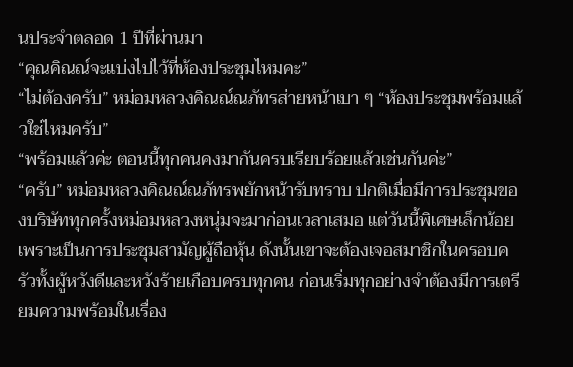นประจำตลอด 1 ปีที่ผ่านมา
“คุณคิณณ์จะแบ่งไปไว้ที่ห้องประชุมไหมคะ”
“ไม่ต้องครับ” หม่อมหลวงคิณณ์ณภัทรส่ายหน้าเบา ๆ “ห้องประชุมพร้อมแล้วใช่ไหมครับ”
“พร้อมแล้วค่ะ ตอนนี้ทุกคนคงมากันครบเรียบร้อยแล้วเช่นกันค่ะ”
“ครับ” หม่อมหลวงคิณณ์ณภัทรพยักหน้ารับทราบ ปกติเมื่อมีการประชุมของบริษัททุกครั้งหม่อมหลวงหนุ่มจะมาก่อนเวลาเสมอ แต่วันนี้พิเศษเล็กน้อยเพราะเป็นการประชุมสามัญผู้ถือหุ้น ดังนั้นเขาจะต้องเจอสมาชิกในครอบครัวทั้งผู้หวังดีและหวังร้ายเกือบครบทุกคน ก่อนเริ่มทุกอย่างจำต้องมีการเตรียมความพร้อมในเรื่อง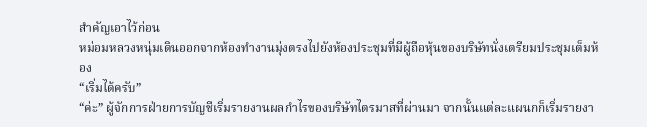สำคัญเอาไว้ก่อน
หม่อมหลวงหนุ่มเดินออกจากห้องทำงานมุ่งตรงไปยังห้องประชุมที่มีผู้ถือหุ้นของบริษัทนั่งเตรียมประชุมเต็มห้อง
“เริ่มได้ครับ”
“ค่ะ” ผู้จักการฝ่ายการบัญชีเริ่มรายงานผลกำไรของบริษัทไตรมาสที่ผ่านมา จากนั้นแต่ละแผนกก็เริ่มรายงา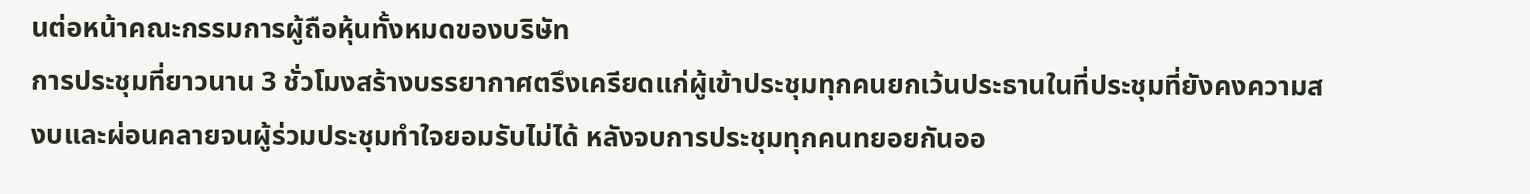นต่อหน้าคณะกรรมการผู้ถือหุ้นทั้งหมดของบริษัท
การประชุมที่ยาวนาน 3 ชั่วโมงสร้างบรรยากาศตรึงเครียดแก่ผู้เข้าประชุมทุกคนยกเว้นประธานในที่ประชุมที่ยังคงความสงบและผ่อนคลายจนผู้ร่วมประชุมทำใจยอมรับไม่ได้ หลังจบการประชุมทุกคนทยอยกันออ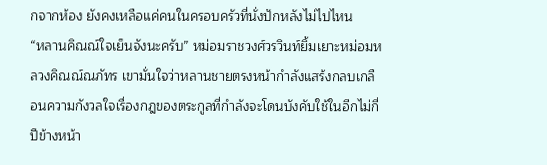กจากห้อง ยังคงเหลือแค่คนในครอบครัวที่นั่งปักหลังไม่ไปไหน
“หลานคิณณ์ใจเย็นจังนะครับ” หม่อมราชวงศ์วรวินท์ยิ้มเยาะหม่อมหลวงคิณณ์ณภัทร เขามั่นใจว่าหลานชายตรงหน้ากำลังแสร้งกลบเกลือนความกังวลใจเรื่องกฎของตระกูลที่กำลังจะโดนบังคับใช้ในอีกไม่กี่ปีข้างหน้า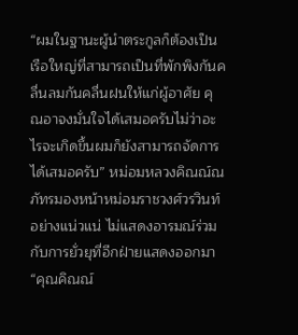“ผมในฐานะผู้นำตระกูลก็ต้องเป็นเรือใหญ่ที่สามารถเป็นที่พักพิงกันคลื่นลมกันคลื่นฝนให้แก่ผู้อาศัย คุณอาจงมั่นใจได้เสมอครับไม่ว่าอะไรจะเกิดขึ้นผมก็ยังสามารถจัดการได้เสมอครับ” หม่อมหลวงคิณณ์ณภัทรมองหน้าหม่อมราชวงศ์วรวินท์อย่างแน่วแน่ ไม่แสดงอารมณ์ร่วมกับการยั่วยุที่อีกฝ่ายแสดงออกมา
“คุณคิณณ์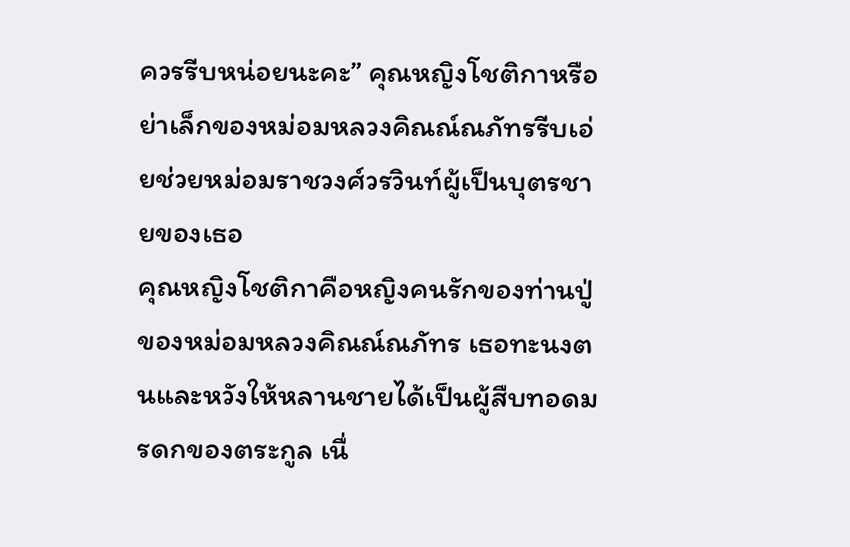ควรรีบหน่อยนะคะ” คุณหญิงโชติกาหรือย่าเล็กของหม่อมหลวงคิณณ์ณภัทรรีบเอ่ยช่วยหม่อมราชวงศ์วรวินท์ผู้เป็นบุตรชายของเธอ
คุณหญิงโชติกาคือหญิงคนรักของท่านปู่ของหม่อมหลวงคิณณ์ณภัทร เธอทะนงตนและหวังให้หลานชายได้เป็นผู้สืบทอดมรดกของตระกูล เนื่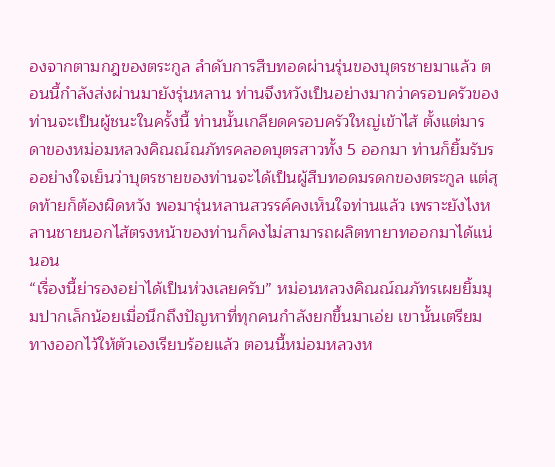องจากตามกฎของตระกูล ลำดับการสืบทอดผ่านรุ่นของบุตรชายมาแล้ว ตอนนี้กำลังส่งผ่านมายังรุ่นหลาน ท่านจึงหวังเป็นอย่างมากว่าครอบครัวของท่านจะเป็นผู้ชนะในครั้งนี้ ท่านนั้นเกลียดครอบครัวใหญ่เข้าไส้ ตั้งแต่มารดาของหม่อมหลวงคิณณ์ณภัทรคลอดบุตรสาวทั้ง 5 ออกมา ท่านก็ยิ้มรับรออย่างใจเย็นว่าบุตรชายของท่านจะได้เป็นผู้สืบทอดมรดกของตระกูล แต่สุดท้ายก็ต้องผิดหวัง พอมารุ่นหลานสวรรค์คงเห็นใจท่านแล้ว เพราะยังไงหลานชายนอกไส้ตรงหน้าของท่านก็คงไม่สามารถผลิตทายาทออกมาได้แน่นอน
“เรื่องนี้ย่ารองอย่าได้เป็นห่วงเลยครับ” หม่อนหลวงคิณณ์ณภัทรเผยยิ้มมุมปากเล็กน้อยเมื่อนึกถึงปัญหาที่ทุกคนกำลังยกขึ้นมาเอ่ย เขานั้นเตรียมทางออกไว้ให้ตัวเองเรียบร้อยแล้ว ตอนนี้หม่อมหลวงห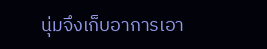นุ่มจึงเก็บอาการเอา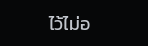ไว้ไม่อ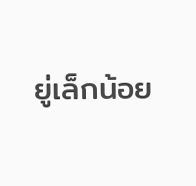ยู่เล็กน้อย